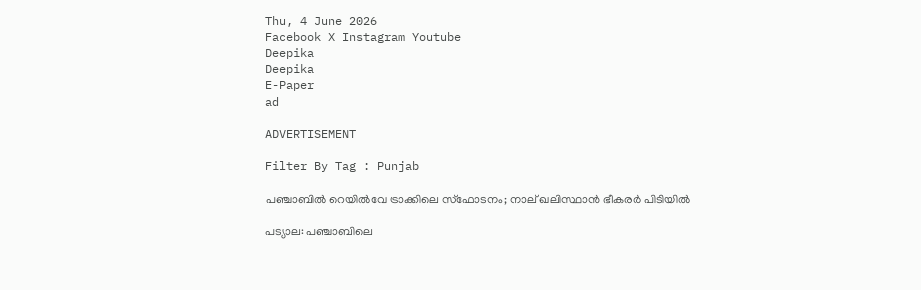Thu, 4 June 2026
Facebook X Instagram Youtube
Deepika
Deepika
E-Paper
ad

ADVERTISEMENT

Filter By Tag : Punjab

പഞ്ചാബിൽ റെയിൽവേ ട്രാക്കിലെ സ്‌ഫോടനം; നാല് ഖലിസ്ഥാൻ ഭീകരർ പിടിയിൽ

പട്യാല: പഞ്ചാബിലെ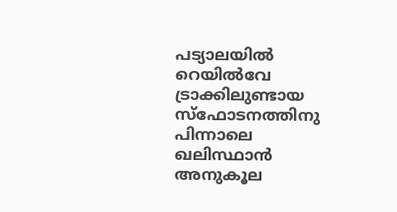പട്യാലയിൽ റെയിൽവേ ട്രാക്കിലുണ്ടായ സ്‌ഫോടനത്തിനു പിന്നാലെ ഖലിസ്ഥാൻ അനുകൂല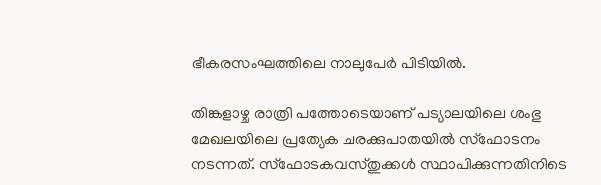ഭീകരസംഘത്തിലെ നാലുപേർ പിടിയിൽ.

തിങ്കളാഴ്ച രാത്രി പത്തോടെയാണ് പട്യാലയിലെ ശംഭു മേഖലയിലെ പ്രത്യേക ചരക്കുപാതയിൽ സ്‌ഫോടനം നടന്നത്. സ്‌ഫോടകവസ്തുക്കൾ സ്ഥാപിക്കുന്നതിനിടെ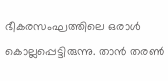ഭീകരസംഘത്തിലെ ഒരാൾ കൊല്ലപ്പെട്ടിരുന്നു. താൻ തരൺ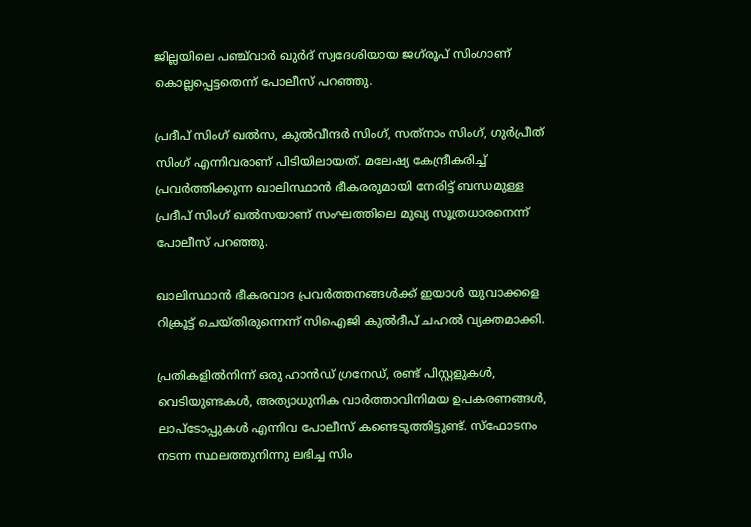ജില്ലയിലെ പഞ്ച്‌വാർ ഖുർദ് സ്വദേശിയായ ജഗ്‌രൂപ് സിംഗാണ് കൊല്ലപ്പെട്ടതെന്ന് പോലീസ് പറഞ്ഞു.

പ്രദീപ് സിംഗ് ഖൽസ, കുൽവീന്ദർ സിംഗ്, സത്‌നാം സിംഗ്, ഗുർപ്രീത് സിംഗ് എന്നിവരാണ് പിടിയിലായത്. മലേഷ്യ കേന്ദ്രീകരിച്ച് പ്രവർത്തിക്കുന്ന ഖാലിസ്ഥാൻ ഭീകരരുമായി നേരിട്ട് ബന്ധമുള്ള പ്രദീപ് സിംഗ് ഖൽസയാണ് സംഘത്തിലെ മുഖ്യ സൂത്രധാരനെന്ന് പോലീസ് പറഞ്ഞു.

ഖാലിസ്ഥാൻ ഭീകരവാദ പ്രവർത്തനങ്ങൾക്ക് ഇയാൾ യുവാക്കളെ റിക്രൂട്ട് ചെയ്തിരുന്നെന്ന് സിഐജി കുൽദീപ് ചഹൽ വ്യക്തമാക്കി.

പ്രതികളിൽനിന്ന് ഒരു ഹാൻഡ് ഗ്രനേഡ്, രണ്ട് പിസ്റ്റളുകൾ, വെടിയുണ്ടകൾ, അത്യാധുനിക വാർത്താവിനിമയ ഉപകരണങ്ങൾ, ലാപ്‌ടോപ്പുകൾ എന്നിവ പോലീസ് കണ്ടെടുത്തിട്ടുണ്ട്. സ്‌ഫോടനം നടന്ന സ്ഥലത്തുനിന്നു ലഭിച്ച സിം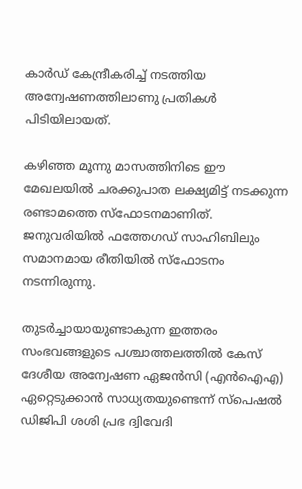കാർഡ് കേന്ദ്രീകരിച്ച് നടത്തിയ അന്വേഷണത്തിലാണു പ്രതികൾ പിടിയിലായത്.

കഴിഞ്ഞ മൂന്നു മാസത്തിനിടെ ഈ മേഖലയിൽ ചരക്കുപാത ലക്ഷ്യമിട്ട് നടക്കുന്ന രണ്ടാമത്തെ സ്‌ഫോടനമാണിത്. ജനുവരിയിൽ ഫത്തേഗഡ് സാഹിബിലും സമാനമായ രീതിയിൽ സ്‌ഫോടനം നടന്നിരുന്നു.

തുടർച്ചായായുണ്ടാകുന്ന ഇത്തരം സംഭവങ്ങളുടെ പശ്ചാത്തലത്തിൽ കേസ് ദേശീയ അന്വേഷണ ഏജൻസി (എൻഐഎ) ഏറ്റെടുക്കാൻ സാധ്യതയുണ്ടെന്ന് സ്‌പെഷൽ ഡിജിപി ശശി പ്രഭ ദ്വിവേദി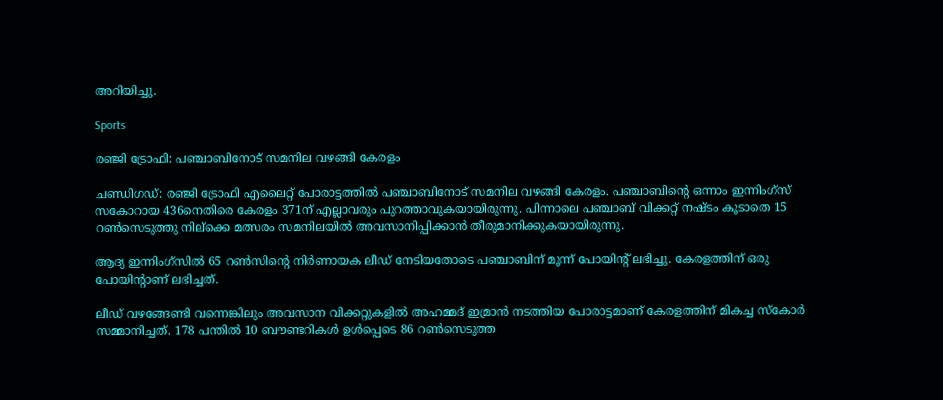അറിയിച്ചു.

Sports

രഞ്ജി ട്രോഫി: പഞ്ചാബിനോട് സമനില വഴങ്ങി കേരളം

ചണ്ഡിഗഡ്: രഞ്ജി ട്രോഫി എലൈറ്റ് പോരാട്ടത്തിൽ പഞ്ചാബിനോട് സമനില വഴങ്ങി കേരളം. പഞ്ചാബിന്‍റെ ഒന്നാം ഇന്നിംഗ്‌സ് സകോറായ 436നെതിരെ കേരളം 371ന് എല്ലാവരും പുറത്താവുകയായിരുന്നു. പിന്നാലെ പഞ്ചാബ് വിക്കറ്റ് നഷ്ടം കൂടാതെ 15 റൺസെടുത്തു നില്ക്കെ മത്സരം സമനിലയില്‍ അവസാനിപ്പിക്കാന്‍ തീരുമാനിക്കുകയായിരുന്നു.

ആദ്യ ഇന്നിംഗ്‌സിൽ 65 റൺസിന്‍റെ നിർണായക ലീഡ് നേടിയതോടെ പഞ്ചാബിന് മൂന്ന് പോയിന്‍റ് ലഭിച്ചു. കേരളത്തിന് ഒരു പോയിന്‍റാണ് ലഭിച്ചത്.

ലീഡ് വഴങ്ങേണ്ടി വന്നെങ്കിലും അവസാന വിക്കറ്റുകളിൽ അഹമ്മദ് ഇമ്രാൻ നടത്തിയ പോരാട്ടമാണ് കേരളത്തിന് മികച്ച സ്കോർ സമ്മാനിച്ചത്. 178 പന്തിൽ 10 ബൗണ്ടറികൾ ഉൾപ്പെടെ 86 റൺസെടുത്ത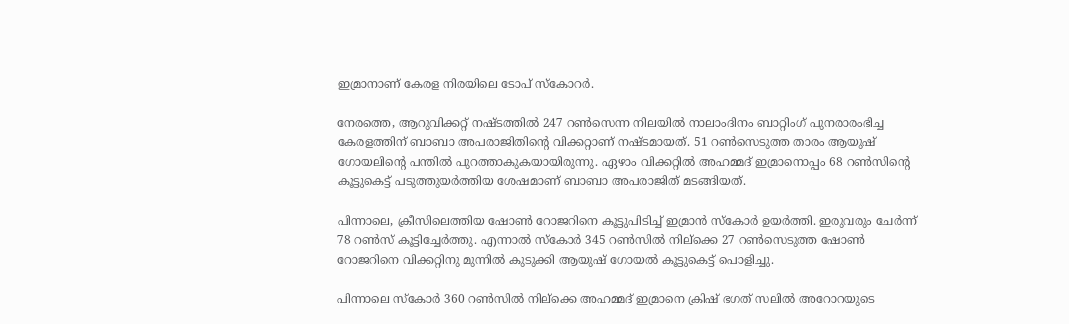ഇമ്രാനാണ് കേരള നിരയിലെ ടോപ് സ്കോറർ.

നേരത്തെ, ആറുവിക്കറ്റ് നഷ്ടത്തിൽ 247 റൺസെന്ന നിലയിൽ നാലാംദിനം ബാറ്റിംഗ് പുനരാരംഭിച്ച കേരളത്തിന് ബാബാ അപരാജിതിന്‍റെ വിക്കറ്റാണ് നഷ്ടമായത്. 51 റൺസെടുത്ത താരം ആയുഷ് ഗോയലിന്‍റെ പന്തിൽ പുറത്താകുകയായിരുന്നു. ഏഴാം വിക്കറ്റിൽ അഹമ്മദ് ഇമ്രാനൊപ്പം 68 റൺസിന്‍റെ കൂട്ടുകെട്ട് പടുത്തുയർത്തിയ ശേഷമാണ് ബാബാ അപരാജിത് മടങ്ങിയത്.

പിന്നാലെ, ക്രീസിലെത്തിയ ഷോൺ റോജറിനെ കൂട്ടുപിടിച്ച് ഇമ്രാൻ സ്കോർ ഉയർത്തി. ഇരുവരും ചേർന്ന് 78 റൺസ് കൂട്ടിച്ചേർത്തു. എന്നാൽ സ്കോർ 345 റൺസിൽ നില്ക്കെ 27 റൺസെടുത്ത ഷോൺ റോജറിനെ വിക്കറ്റിനു മുന്നിൽ കുടുക്കി ആയുഷ് ഗോയൽ കൂട്ടുകെട്ട് പൊളിച്ചു.

പിന്നാലെ സ്കോർ 360 റൺസിൽ നില്ക്കെ അഹമ്മദ് ഇമ്രാനെ ക്രിഷ് ഭഗത് സലിൽ അറോറയുടെ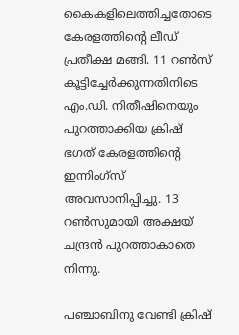കൈകളിലെത്തിച്ചതോടെ കേരളത്തിന്‍റെ ലീഡ് പ്രതീക്ഷ മങ്ങി. 11 റൺസ് കൂട്ടിച്ചേർക്കുന്നതിനിടെ എം.ഡി. നിതീഷിനെയും പുറത്താക്കിയ ക്രിഷ് ഭഗത് കേരളത്തിന്‍റെ ഇന്നിംഗ്സ് അവസാനിപ്പിച്ചു. 13 റൺസുമായി അക്ഷയ് ചന്ദ്രൻ പുറത്താകാതെ നിന്നു.

പഞ്ചാബിനു വേണ്ടി ക്രിഷ്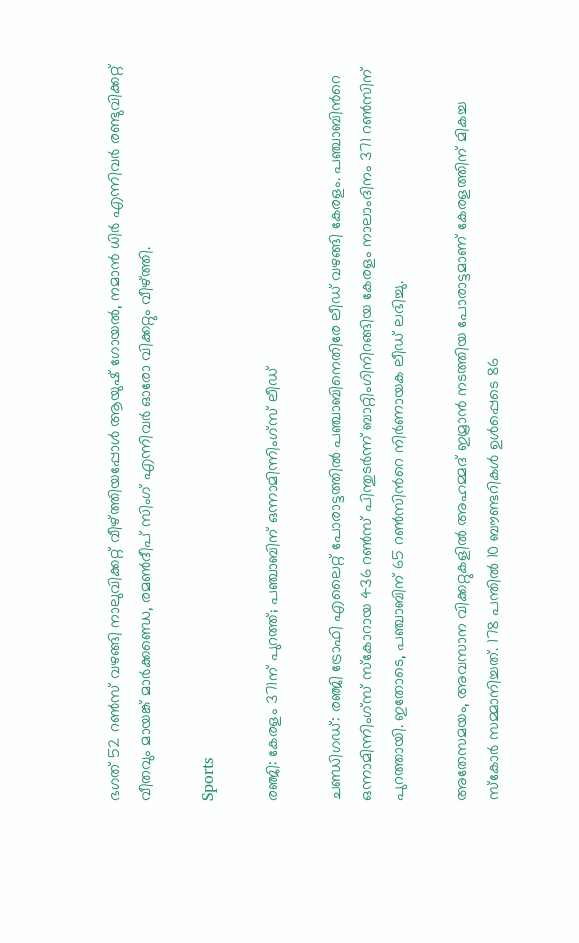ഭഗത് 52 റൺസ് വഴങ്ങി നാലുവിക്കറ്റ് വീഴ്ത്തിയപ്പോൾ ആയുഷ് ഗോയൽ, ന‌മാൻ ധിർ എന്നിവർ രണ്ടുവിക്കറ്റ് വീതവും മായങ്ക് മാർക്കണ്ഡെ, രമൺദീപ് സിംഗ് എന്നിവർ ഓരോ വിക്കറ്റും വീഴ്ത്തി.

Sports

രഞ്ജി: കേരളം 371ന് പുറത്ത്; പഞ്ചാബിന് ഒന്നാമിന്നിംഗ്സ് ലീഡ്

ചണ്ഡിഗഡ്: രഞ്ജി ട്രോഫി എലൈറ്റ് പോരാട്ടത്തിൽ പഞ്ചാബിനെതിരേ ലീഡ് വഴങ്ങി കേരളം. പഞ്ചാബിന്‍റെ ഒന്നാമിന്നിംഗ്സ് സ്കോറായ 436 റൺസ് പിന്തുടർന്ന് ബാറ്റിംഗിനിറങ്ങിയ കേരളം നാലാംദിനം 371 റൺസിന് പുറത്തായി. ഇതോടെ, പഞ്ചാബിന് 65 റൺസിന്‍റെ നിർണായക ലീഡ് ലഭിച്ചു.

അതേസമയം, അവസാന വിക്കറ്റുകളിൽ അഹമ്മദ് ഇമ്രാൻ നടത്തിയ പോരാട്ടമാണ് കേരളത്തിന് മികച്ച സ്കോർ സമ്മാനിച്ചത്. 178 പന്തിൽ 10 ബൗണ്ടറികൾ ഉൾപ്പെടെ 86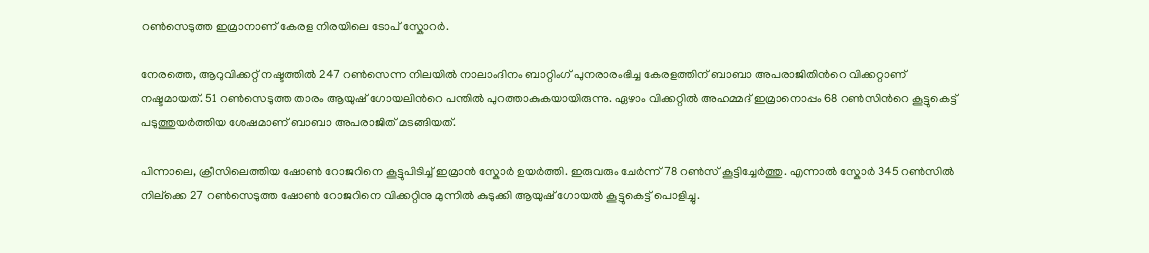റൺസെടുത്ത ഇമ്രാനാണ് കേരള നിരയിലെ ടോപ് സ്കോറർ.

നേരത്തെ, ആറുവിക്കറ്റ് നഷ്ടത്തിൽ 247 റൺസെന്ന നിലയിൽ നാലാംദിനം ബാറ്റിംഗ് പുനരാരംഭിച്ച കേരളത്തിന് ബാബാ അപരാജിതിന്‍റെ വിക്കറ്റാണ് നഷ്ടമായത്. 51 റൺസെടുത്ത താരം ആയുഷ് ഗോയലിന്‍റെ പന്തിൽ പുറത്താകുകയായിരുന്നു. ഏഴാം വിക്കറ്റിൽ അഹമ്മദ് ഇമ്രാനൊപ്പം 68 റൺസിന്‍റെ കൂട്ടുകെട്ട് പടുത്തുയർത്തിയ ശേഷമാണ് ബാബാ അപരാജിത് മടങ്ങിയത്.

പിന്നാലെ, ക്രീസിലെത്തിയ ഷോൺ റോജറിനെ കൂട്ടുപിടിച്ച് ഇമ്രാൻ സ്കോർ ഉയർത്തി. ഇരുവരും ചേർന്ന് 78 റൺസ് കൂട്ടിച്ചേർത്തു. എന്നാൽ സ്കോർ 345 റൺസിൽ നില്ക്കെ 27 റൺസെടുത്ത ഷോൺ റോജറിനെ വിക്കറ്റിനു മുന്നിൽ കുടുക്കി ആയുഷ് ഗോയൽ കൂട്ടുകെട്ട് പൊളിച്ചു.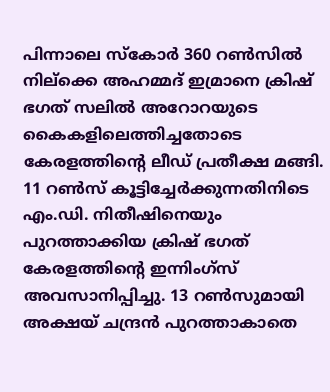പിന്നാലെ സ്കോർ 360 റൺസിൽ നില്ക്കെ അഹമ്മദ് ഇമ്രാനെ ക്രിഷ് ഭഗത് സലിൽ അറോറയുടെ കൈകളിലെത്തിച്ചതോടെ കേരളത്തിന്‍റെ ലീഡ് പ്രതീക്ഷ മങ്ങി. 11 റൺസ് കൂട്ടിച്ചേർക്കുന്നതിനിടെ എം.ഡി. നിതീഷിനെയും പുറത്താക്കിയ ക്രിഷ് ഭഗത് കേരളത്തിന്‍റെ ഇന്നിംഗ്സ് അവസാനിപ്പിച്ചു. 13 റൺസുമായി അക്ഷയ് ചന്ദ്രൻ പുറത്താകാതെ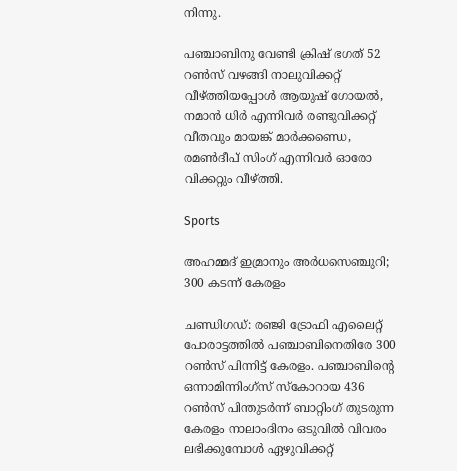നിന്നു.

പഞ്ചാബിനു വേണ്ടി ക്രിഷ് ഭഗത് 52 റൺസ് വഴങ്ങി നാലുവിക്കറ്റ് വീഴ്ത്തിയപ്പോൾ ആയുഷ് ഗോയൽ, ന‌മാൻ ധിർ എന്നിവർ രണ്ടുവിക്കറ്റ് വീതവും മായങ്ക് മാർക്കണ്ഡെ, രമൺദീപ് സിംഗ് എന്നിവർ ഓരോ വിക്കറ്റും വീഴ്ത്തി.

Sports

അഹമ്മദ് ഇമ്രാനും അർധസെഞ്ചുറി; 300 കടന്ന് കേരളം

ചണ്ഡിഗഡ്: രഞ്ജി ട്രോഫി എലൈറ്റ് പോരാട്ടത്തിൽ പഞ്ചാബിനെതിരേ 300 റൺസ് പിന്നിട്ട് കേരളം. പഞ്ചാബിന്‍റെ ഒന്നാമിന്നിംഗ്സ് സ്കോറായ 436 റൺസ് പിന്തുടർന്ന് ബാറ്റിംഗ് തുടരുന്ന കേരളം നാലാംദിനം ഒടുവിൽ വിവരം ലഭിക്കുമ്പോൾ ഏഴുവിക്കറ്റ്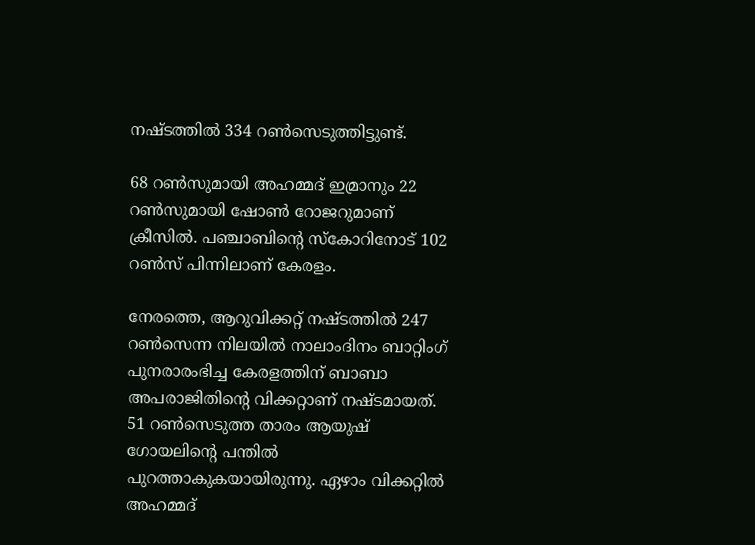നഷ്ടത്തിൽ 334 റൺസെടുത്തിട്ടുണ്ട്.

68 റൺസുമായി അഹമ്മദ് ഇമ്രാനും 22 റൺസുമായി ഷോൺ റോജറുമാണ് ക്രീസിൽ. പഞ്ചാബിന്‍റെ സ്കോറിനോട് 102 റൺസ് പിന്നിലാണ് കേരളം.

നേരത്തെ, ആറുവിക്കറ്റ് നഷ്ടത്തിൽ 247 റൺസെന്ന നിലയിൽ നാലാംദിനം ബാറ്റിംഗ് പുനരാരംഭിച്ച കേരളത്തിന് ബാബാ അപരാജിതിന്‍റെ വിക്കറ്റാണ് നഷ്ടമായത്. 51 റൺസെടുത്ത താരം ആയുഷ് ഗോയലിന്‍റെ പന്തിൽ പുറത്താകുകയായിരുന്നു. ഏഴാം വിക്കറ്റിൽ അഹമ്മദ്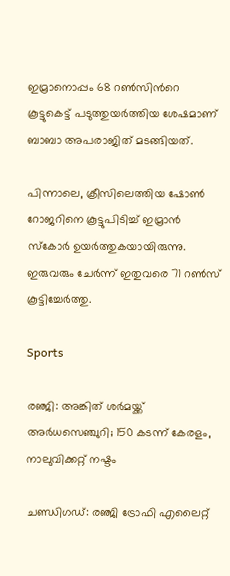ഇമ്രാനൊപ്പം 68 റൺസിന്‍റെ കൂട്ടുകെട്ട് പടുത്തുയർത്തിയ ശേഷമാണ് ബാബാ അപരാജിത് മടങ്ങിയത്.

പിന്നാലെ, ക്രീസിലെത്തിയ ഷോൺ റോജറിനെ കൂട്ടുപിടിച്ച് ഇമ്രാൻ സ്കോർ ഉയർത്തുകയായിരുന്നു. ഇരുവരും ചേർന്ന് ഇതുവരെ 71 റൺസ് കൂട്ടിച്ചേർത്തു.

Sports

രഞ്ജി: അങ്കിത് ശർമയ്ക്ക് അർധസെഞ്ചുറി; 150 കടന്ന് കേരളം, നാലുവിക്കറ്റ് നഷ്ടം

ചണ്ഡിഗഡ്: രഞ്ജി ട്രോഫി എലൈറ്റ്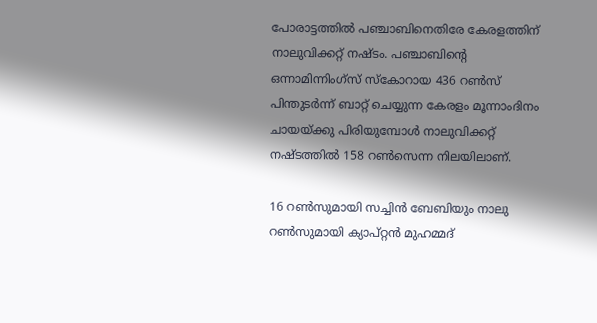പോരാട്ടത്തിൽ പഞ്ചാബിനെതിരേ കേരളത്തിന് നാലുവിക്കറ്റ് നഷ്ടം. പഞ്ചാബിന്‍റെ ഒന്നാമിന്നിംഗ്സ് സ്കോറായ 436 റൺസ് പിന്തുടർന്ന് ബാറ്റ് ചെയ്യുന്ന കേരളം മൂന്നാംദിനം ചായയ്ക്കു പിരിയുമ്പോൾ നാലുവിക്കറ്റ് നഷ്ടത്തിൽ 158 റൺസെന്ന നിലയിലാണ്.

16 റൺസുമായി സച്ചിൻ ബേബിയും നാലു റൺ‌സുമായി ക്യാപ്റ്റൻ മുഹമ്മദ്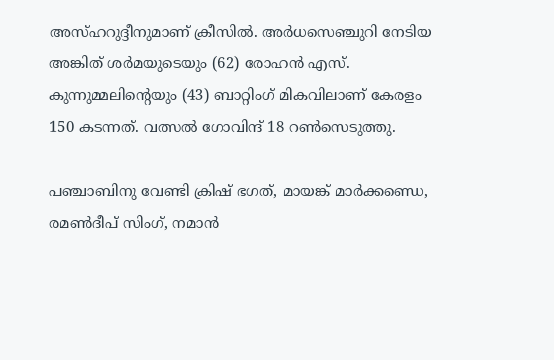അസ്ഹറുദ്ദീനുമാണ് ക്രീസിൽ. അർധസെഞ്ചുറി നേടിയ അങ്കിത് ശർമയുടെയും (62) രോഹൻ എസ്. കുന്നുമ്മലിന്‍റെയും (43) ബാറ്റിംഗ് മികവിലാണ് കേരളം 150 കടന്നത്. വത്സൽ ഗോവിന്ദ് 18 റൺ‌സെടുത്തു.

പഞ്ചാബിനു വേണ്ടി ക്രിഷ് ഭഗത്, മായങ്ക് മാർക്കണ്ഡെ, രമൺദീപ് സിംഗ്, നമാൻ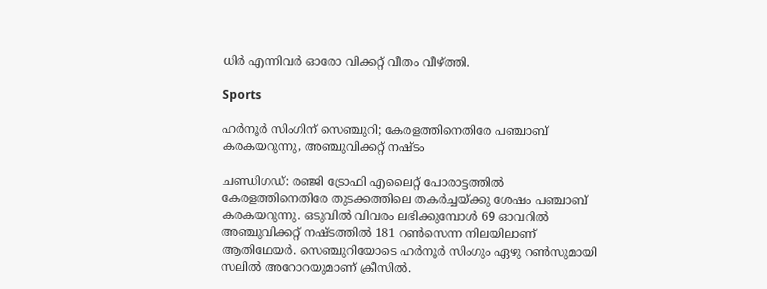ധിർ എന്നിവർ ഓരോ വിക്കറ്റ് വീതം വീഴ്ത്തി.

Sports

ഹർനൂർ സിംഗിന് സെഞ്ചുറി; കേരളത്തിനെതിരേ പഞ്ചാബ് കരകയറുന്നു, അഞ്ചുവിക്കറ്റ് നഷ്ടം

ചണ്ഡിഗഡ്: രഞ്ജി ട്രോഫി എലൈറ്റ് പോരാട്ടത്തിൽ കേരളത്തിനെതിരേ തുടക്കത്തിലെ തകർച്ചയ്ക്കു ശേഷം പഞ്ചാബ് കരകയറുന്നു. ഒടുവിൽ വിവരം ലഭിക്കുമ്പോൾ 69 ഓവറിൽ അഞ്ചുവിക്കറ്റ് നഷ്ടത്തിൽ 181 റൺസെന്ന നിലയിലാണ് ആതിഥേയർ. സെഞ്ചുറിയോടെ ഹർനൂർ സിംഗും ഏഴു റൺസുമായി സലിൽ അറോറയുമാണ് ക്രീസിൽ.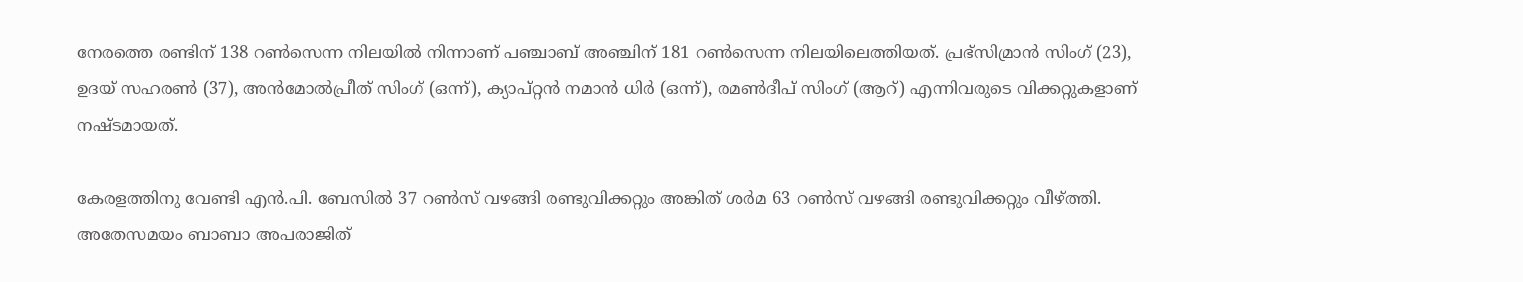നേരത്തെ രണ്ടിന് 138 റൺസെന്ന നിലയിൽ നിന്നാണ് പഞ്ചാബ് അഞ്ചിന് 181 റൺസെന്ന നിലയിലെത്തിയത്. പ്രഭ്സിമ്രാൻ സിംഗ് (23), ഉദയ് സഹരൺ (37), അൻമോൽപ്രീത് സിംഗ് (ഒന്ന്), ക്യാപ്റ്റൻ നമാൻ ധിർ (ഒന്ന്), രമൺദീപ് സിംഗ് (ആറ്) എന്നിവരുടെ വിക്കറ്റുകളാണ് നഷ്ടമായത്.

കേരളത്തിനു വേണ്ടി എൻ.പി. ബേസിൽ 37 റൺസ് വഴങ്ങി രണ്ടുവിക്കറ്റും അങ്കിത് ശർമ 63 റൺസ് വഴങ്ങി രണ്ടുവിക്കറ്റും വീഴ്ത്തി. അതേസമയം ബാബാ അപരാജിത്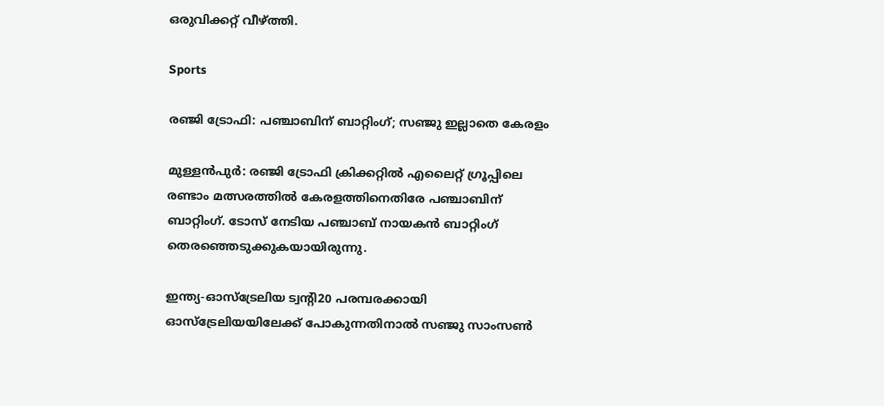ഒരുവിക്കറ്റ് വീഴ്ത്തി.

Sports

രഞ്ജി ട്രോഫി: പഞ്ചാബിന് ബാറ്റിംഗ്; സഞ്ജു ഇല്ലാതെ കേരളം

മുള്ളൻപുർ: രഞ്ജി ട്രോഫി ക്രിക്കറ്റില്‍ എലൈറ്റ് ഗ്രൂപ്പിലെ രണ്ടാം മത്സരത്തില്‍ കേരളത്തിനെതിരേ പഞ്ചാബിന് ബാറ്റിംഗ്. ടോസ് നേടിയ പഞ്ചാബ് നായകൻ ബാറ്റിംഗ് തെരഞ്ഞെടുക്കുകയായിരുന്നു.

ഇന്ത്യ-ഓസ്ട്രേലിയ ട്വന്‍റി20 പരമ്പരക്കായി ഓസ്ട്രേലിയയിലേക്ക് പോകുന്നതിനാല്‍ സഞ്ജു സാംസണ്‍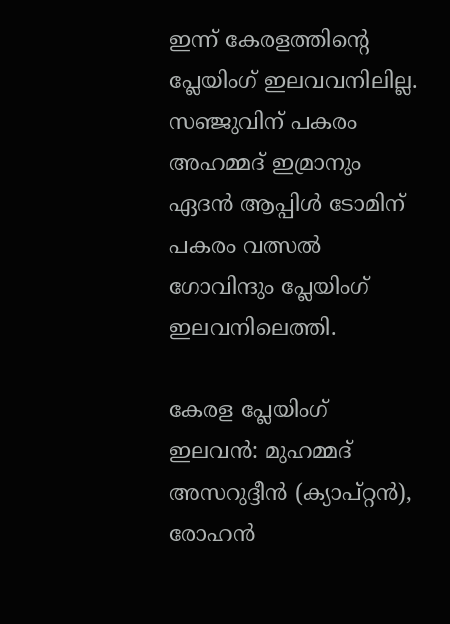ഇന്ന് കേരളത്തിന്‍റെ പ്ലേയിംഗ് ഇലവവനിലില്ല. സഞ്ജുവിന് പകരം അഹമ്മദ് ഇമ്രാനും ഏദന്‍ ആപ്പിള്‍ ടോമിന് പകരം വത്സല്‍ ഗോവിന്ദും പ്ലേയിംഗ് ഇലവനിലെത്തി.

കേരള പ്ലേയിംഗ് ഇലവൻ: മുഹമ്മദ് അസറുദ്ദീന്‍ (ക്യാപ്റ്റൻ), രോഹൻ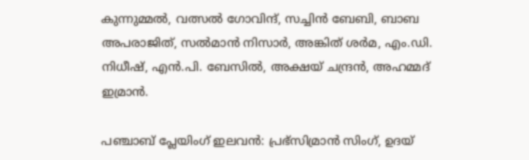കുന്നുമ്മല്‍, വത്സല്‍ ഗോവിന്ദ്, സച്ചിന്‍ ബേബി, ബാബ അപരാജിത്, സല്‍മാന്‍ നിസാര്‍, അങ്കിത് ശര്‍മ, എം.ഡി. നിധീഷ്, എന്‍.പി. ബേസില്‍, അക്ഷയ് ചന്ദ്രന്‍, അഹമ്മദ് ഇമ്രാന്‍.

പഞ്ചാബ് പ്ലേയിംഗ് ഇലവൻ: പ്രഭ്‌സിമ്രാൻ സിംഗ്, ഉദയ്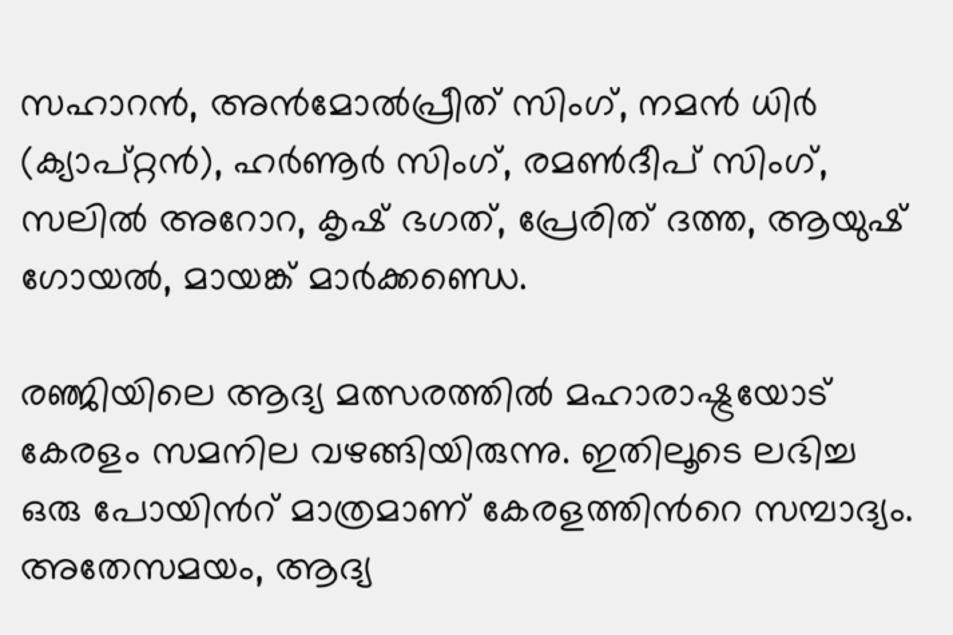സഹാറൻ, അൻമോൽപ്രീത് സിംഗ്, നമൻ ധിർ (ക്യാപ്റ്റൻ), ഹർണൂർ സിംഗ്, രമൺദീപ് സിംഗ്, സലിൽ അറോറ, കൃഷ് ഭഗത്, പ്രേരിത് ദത്ത, ആയുഷ് ഗോയൽ, മായങ്ക് മാർക്കണ്ഡെ.

രഞ്ജിയിലെ ആദ്യ മത്സരത്തില്‍ മഹാരാഷ്ട്രയോട് കേരളം സമനില വഴങ്ങിയിരുന്നു. ഇതിലൂടെ ലഭിച്ച ഒരു പോയിന്‍റ് മാത്രമാണ് കേരളത്തിന്‍റെ സമ്പാദ്യം. അതേസമയം, ആദ്യ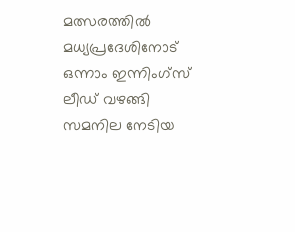മത്സരത്തില്‍ മധ്യപ്രദേശിനോട് ഒന്നാം ഇന്നിംഗ്സ് ലീഡ് വഴങ്ങി സമനില നേടിയ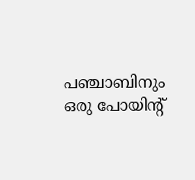പഞ്ചാബിനും ഒരു പോയിന്‍റ്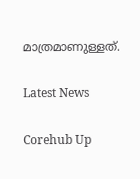മാത്രമാണുള്ളത്.

Latest News

Corehub Up